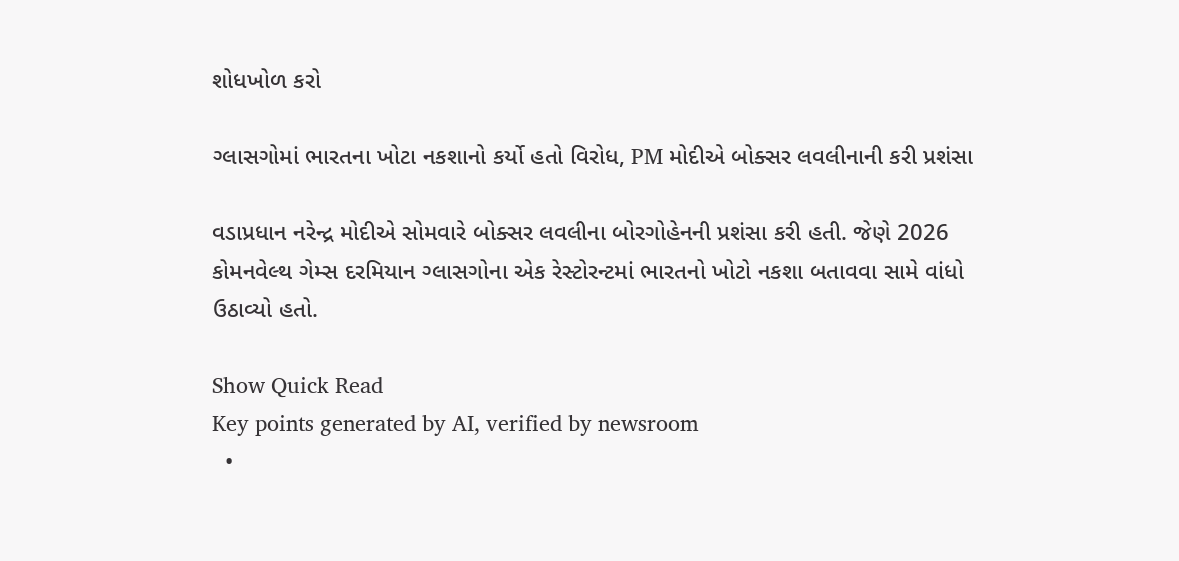શોધખોળ કરો

ગ્લાસગોમાં ભારતના ખોટા નકશાનો કર્યો હતો વિરોધ, PM મોદીએ બોક્સર લવલીનાની કરી પ્રશંસા

વડાપ્રધાન નરેન્દ્ર મોદીએ સોમવારે બોક્સર લવલીના બોરગોહેનની પ્રશંસા કરી હતી. જેણે 2026 કોમનવેલ્થ ગેમ્સ દરમિયાન ગ્લાસગોના એક રેસ્ટોરન્ટમાં ભારતનો ખોટો નકશા બતાવવા સામે વાંધો ઉઠાવ્યો હતો.

Show Quick Read
Key points generated by AI, verified by newsroom
  •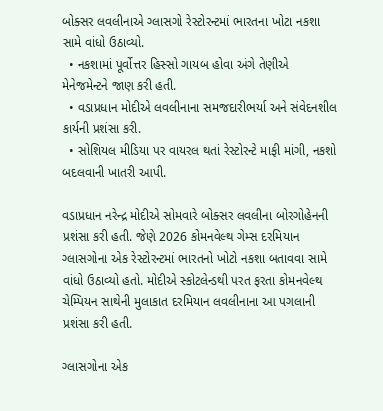બોક્સર લવલીનાએ ગ્લાસગો રેસ્ટોરન્ટમાં ભારતના ખોટા નકશા સામે વાંધો ઉઠાવ્યો.
  • નકશામાં પૂર્વોત્તર હિસ્સો ગાયબ હોવા અંગે તેણીએ મેનેજમેન્ટને જાણ કરી હતી.
  • વડાપ્રધાન મોદીએ લવલીનાના સમજદારીભર્યા અને સંવેદનશીલ કાર્યની પ્રશંસા કરી.
  • સોશિયલ મીડિયા પર વાયરલ થતાં રેસ્ટોરન્ટે માફી માંગી, નકશો બદલવાની ખાતરી આપી.

વડાપ્રધાન નરેન્દ્ર મોદીએ સોમવારે બોક્સર લવલીના બોરગોહેનની પ્રશંસા કરી હતી. જેણે 2026 કોમનવેલ્થ ગેમ્સ દરમિયાન ગ્લાસગોના એક રેસ્ટોરન્ટમાં ભારતનો ખોટો નકશા બતાવવા સામે વાંધો ઉઠાવ્યો હતો. મોદીએ સ્કોટલેન્ડથી પરત ફરતા કોમનવેલ્થ ચેમ્પિયન સાથેની મુલાકાત દરમિયાન લવલીનાના આ પગલાની પ્રશંસા કરી હતી.

ગ્લાસગોના એક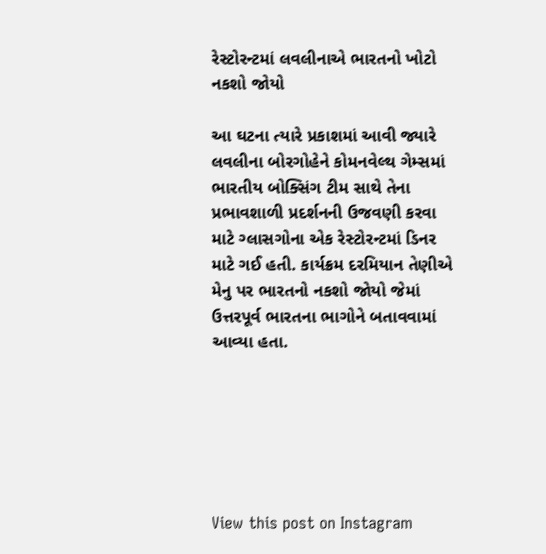રેસ્ટોરન્ટમાં લવલીનાએ ભારતનો ખોટો નકશો જોયો

આ ઘટના ત્યારે પ્રકાશમાં આવી જ્યારે લવલીના બોરગોહેને કોમનવેલ્થ ગેમ્સમાં ભારતીય બોક્સિંગ ટીમ સાથે તેના પ્રભાવશાળી પ્રદર્શનની ઉજવણી કરવા માટે ગ્લાસગોના એક રેસ્ટોરન્ટમાં ડિનર માટે ગઈ હતી. કાર્યક્રમ દરમિયાન તેણીએ મેનુ પર ભારતનો નકશો જોયો જેમાં ઉત્તરપૂર્વ ભારતના ભાગોને બતાવવામાં આવ્યા હતા.






View this post on Instagram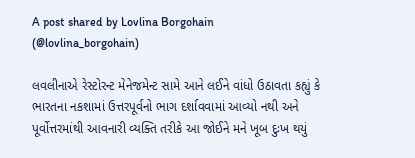A post shared by Lovlina Borgohain (@lovlina_borgohain)

લવલીનાએ રેસ્ટોરન્ટ મેનેજમેન્ટ સામે આને લઈને વાંધો ઉઠાવતા કહ્યું કે ભારતના નકશામાં ઉત્તરપૂર્વનો ભાગ દર્શાવવામાં આવ્યો નથી અને પૂર્વોત્તરમાંથી આવનારી વ્યક્તિ તરીકે આ જોઈને મને ખૂબ દુઃખ થયું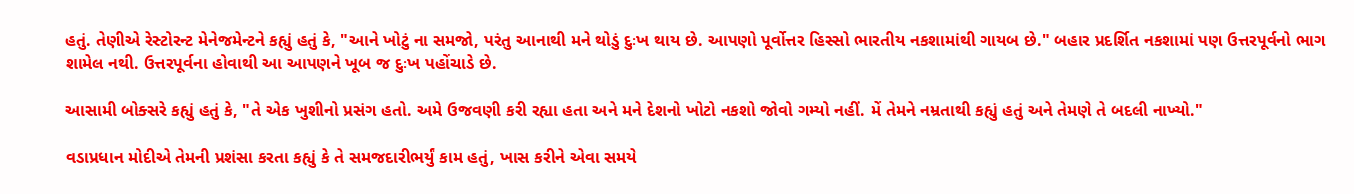હતું. તેણીએ રેસ્ટોરન્ટ મેનેજમેન્ટને કહ્યું હતું કે, "આને ખોટું ના સમજો, પરંતુ આનાથી મને થોડું દુઃખ થાય છે. આપણો પૂર્વોત્તર હિસ્સો ભારતીય નકશામાંથી ગાયબ છે." બહાર પ્રદર્શિત નકશામાં પણ ઉત્તરપૂર્વનો ભાગ શામેલ નથી. ઉત્તરપૂર્વના હોવાથી આ આપણને ખૂબ જ દુઃખ પહોંચાડે છે.

આસામી બોક્સરે કહ્યું હતું કે, "તે એક ખુશીનો પ્રસંગ હતો. અમે ઉજવણી કરી રહ્યા હતા અને મને દેશનો ખોટો નકશો જોવો ગમ્યો નહીં. મેં તેમને નમ્રતાથી કહ્યું હતું અને તેમણે તે બદલી નાખ્યો."

વડાપ્રધાન મોદીએ તેમની પ્રશંસા કરતા કહ્યું કે તે સમજદારીભર્યું કામ હતું, ખાસ કરીને એવા સમયે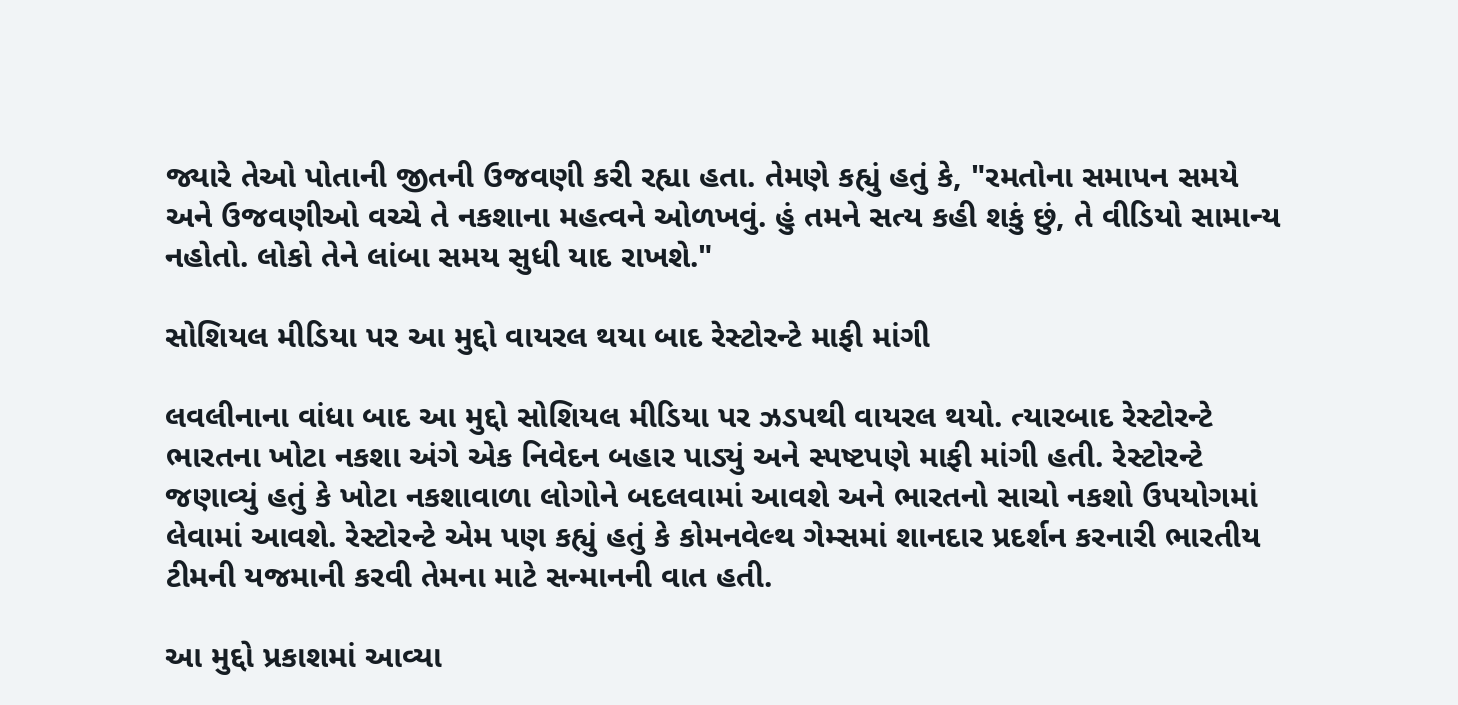જ્યારે તેઓ પોતાની જીતની ઉજવણી કરી રહ્યા હતા. તેમણે કહ્યું હતું કે, "રમતોના સમાપન સમયે અને ઉજવણીઓ વચ્ચે તે નકશાના મહત્વને ઓળખવું. હું તમને સત્ય કહી શકું છું, તે વીડિયો સામાન્ય નહોતો. લોકો તેને લાંબા સમય સુધી યાદ રાખશે."

સોશિયલ મીડિયા પર આ મુદ્દો વાયરલ થયા બાદ રેસ્ટોરન્ટે માફી માંગી

લવલીનાના વાંધા બાદ આ મુદ્દો સોશિયલ મીડિયા પર ઝડપથી વાયરલ થયો. ત્યારબાદ રેસ્ટોરન્ટે ભારતના ખોટા નકશા અંગે એક નિવેદન બહાર પાડ્યું અને સ્પષ્ટપણે માફી માંગી હતી. રેસ્ટોરન્ટે જણાવ્યું હતું કે ખોટા નકશાવાળા લોગોને બદલવામાં આવશે અને ભારતનો સાચો નકશો ઉપયોગમાં લેવામાં આવશે. રેસ્ટોરન્ટે એમ પણ કહ્યું હતું કે કોમનવેલ્થ ગેમ્સમાં શાનદાર પ્રદર્શન કરનારી ભારતીય ટીમની યજમાની કરવી તેમના માટે સન્માનની વાત હતી.

આ મુદ્દો પ્રકાશમાં આવ્યા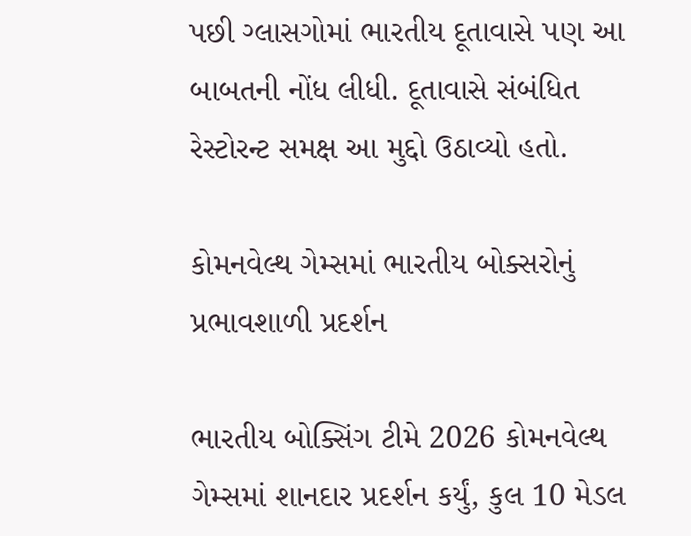પછી ગ્લાસગોમાં ભારતીય દૂતાવાસે પણ આ બાબતની નોંધ લીધી. દૂતાવાસે સંબંધિત રેસ્ટોરન્ટ સમક્ષ આ મુદ્દો ઉઠાવ્યો હતો.

કોમનવેલ્થ ગેમ્સમાં ભારતીય બોક્સરોનું પ્રભાવશાળી પ્રદર્શન

ભારતીય બોક્સિંગ ટીમે 2026 કોમનવેલ્થ ગેમ્સમાં શાનદાર પ્રદર્શન કર્યું, કુલ 10 મેડલ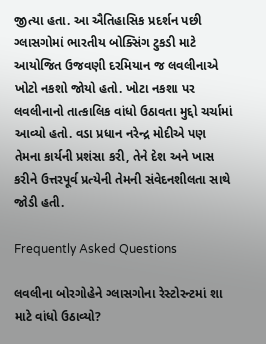જીત્યા હતા. આ ઐતિહાસિક પ્રદર્શન પછી ગ્લાસગોમાં ભારતીય બોક્સિંગ ટુકડી માટે આયોજિત ઉજવણી દરમિયાન જ લવલીનાએ ખોટો નકશો જોયો હતો. ખોટા નકશા પર લવલીનાનો તાત્કાલિક વાંધો ઉઠાવતા મુદ્દો ચર્ચામાં આવ્યો હતો. વડા પ્રધાન નરેન્દ્ર મોદીએ પણ તેમના કાર્યની પ્રશંસા કરી, તેને દેશ અને ખાસ કરીને ઉત્તરપૂર્વ પ્રત્યેની તેમની સંવેદનશીલતા સાથે જોડી હતી.

Frequently Asked Questions

લવલીના બોરગોહેને ગ્લાસગોના રેસ્ટોરન્ટમાં શા માટે વાંધો ઉઠાવ્યો?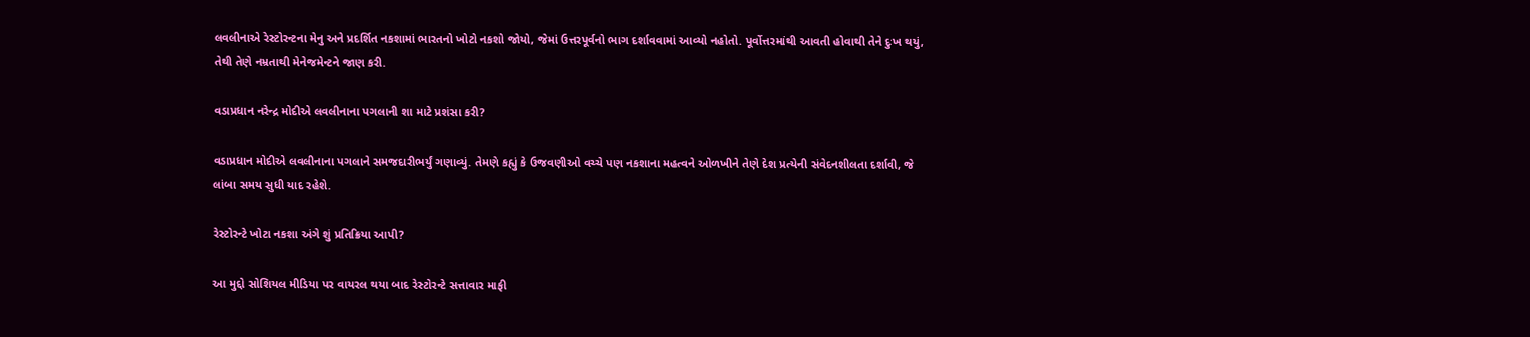લવલીનાએ રેસ્ટોરન્ટના મેનુ અને પ્રદર્શિત નકશામાં ભારતનો ખોટો નકશો જોયો, જેમાં ઉત્તરપૂર્વનો ભાગ દર્શાવવામાં આવ્યો નહોતો. પૂર્વોત્તરમાંથી આવતી હોવાથી તેને દુઃખ થયું, તેથી તેણે નમ્રતાથી મેનેજમેન્ટને જાણ કરી.

વડાપ્રધાન નરેન્દ્ર મોદીએ લવલીનાના પગલાની શા માટે પ્રશંસા કરી?

વડાપ્રધાન મોદીએ લવલીનાના પગલાને સમજદારીભર્યું ગણાવ્યું. તેમણે કહ્યું કે ઉજવણીઓ વચ્ચે પણ નકશાના મહત્વને ઓળખીને તેણે દેશ પ્રત્યેની સંવેદનશીલતા દર્શાવી, જે લાંબા સમય સુધી યાદ રહેશે.

રેસ્ટોરન્ટે ખોટા નકશા અંગે શું પ્રતિક્રિયા આપી?

આ મુદ્દો સોશિયલ મીડિયા પર વાયરલ થયા બાદ રેસ્ટોરન્ટે સત્તાવાર માફી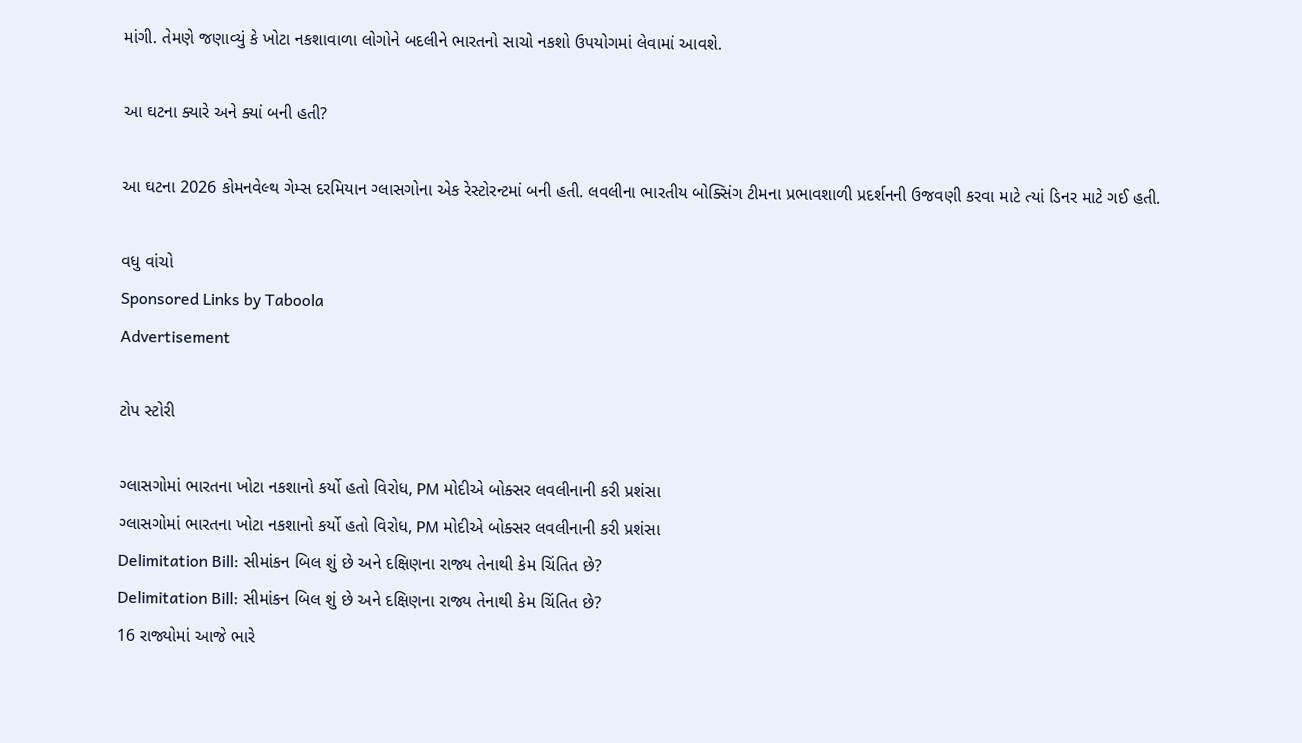માંગી. તેમણે જણાવ્યું કે ખોટા નકશાવાળા લોગોને બદલીને ભારતનો સાચો નકશો ઉપયોગમાં લેવામાં આવશે.

આ ઘટના ક્યારે અને ક્યાં બની હતી?

આ ઘટના 2026 કોમનવેલ્થ ગેમ્સ દરમિયાન ગ્લાસગોના એક રેસ્ટોરન્ટમાં બની હતી. લવલીના ભારતીય બોક્સિંગ ટીમના પ્રભાવશાળી પ્રદર્શનની ઉજવણી કરવા માટે ત્યાં ડિનર માટે ગઈ હતી.

વધુ વાંચો
Sponsored Links by Taboola
Advertisement

ટોપ સ્ટોરી

ગ્લાસગોમાં ભારતના ખોટા નકશાનો કર્યો હતો વિરોધ, PM મોદીએ બોક્સર લવલીનાની કરી પ્રશંસા
ગ્લાસગોમાં ભારતના ખોટા નકશાનો કર્યો હતો વિરોધ, PM મોદીએ બોક્સર લવલીનાની કરી પ્રશંસા
Delimitation Bill: સીમાંકન બિલ શું છે અને દક્ષિણના રાજ્ય તેનાથી કેમ ચિંતિત છે?
Delimitation Bill: સીમાંકન બિલ શું છે અને દક્ષિણના રાજ્ય તેનાથી કેમ ચિંતિત છે?
16 રાજ્યોમાં આજે ભારે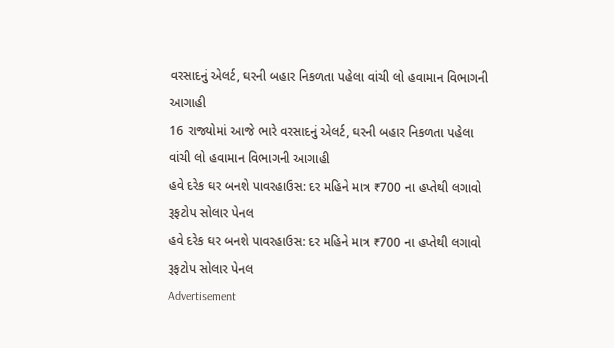વરસાદનું એલર્ટ, ઘરની બહાર નિકળતા પહેલા વાંચી લો હવામાન વિભાગની આગાહી
16 રાજ્યોમાં આજે ભારે વરસાદનું એલર્ટ, ઘરની બહાર નિકળતા પહેલા વાંચી લો હવામાન વિભાગની આગાહી
હવે દરેક ઘર બનશે પાવરહાઉસ: દર મહિને માત્ર ₹700 ના હપ્તેથી લગાવો રૂફટોપ સોલાર પેનલ
હવે દરેક ઘર બનશે પાવરહાઉસ: દર મહિને માત્ર ₹700 ના હપ્તેથી લગાવો રૂફટોપ સોલાર પેનલ
Advertisement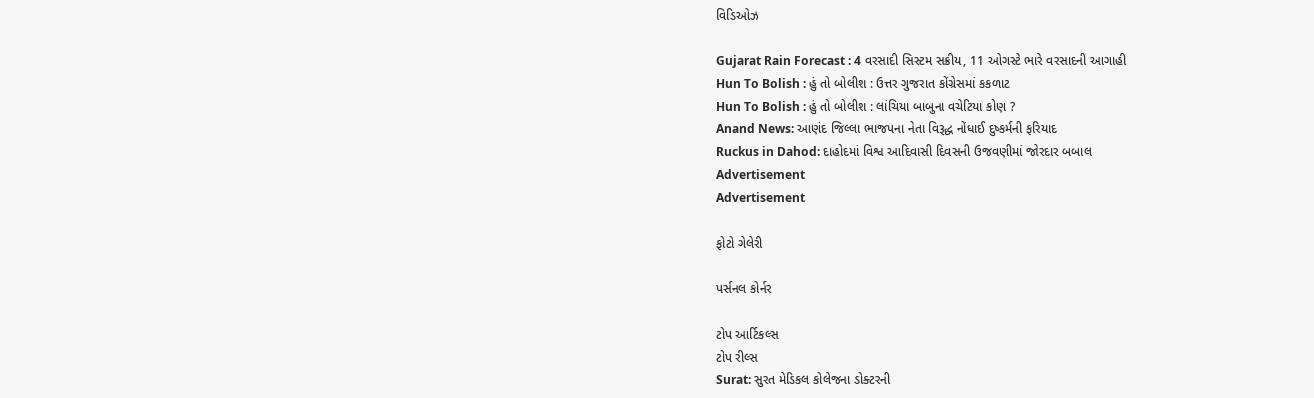વિડિઓઝ

Gujarat Rain Forecast : 4 વરસાદી સિસ્ટમ સક્રીય, 11 ઓગસ્ટે ભારે વરસાદની આગાહી
Hun To Bolish : હું તો બોલીશ : ઉત્તર ગુજરાત કોંગ્રેસમાં કકળાટ
Hun To Bolish : હું તો બોલીશ : લાંચિયા બાબુના વચેટિયા કોણ ?
Anand News: આણંદ જિલ્લા ભાજપના નેતા વિરૂદ્ધ નોંધાઈ દુષ્કર્મની ફરિયાદ
Ruckus in Dahod: દાહોદમાં વિશ્વ આદિવાસી દિવસની ઉજવણીમાં જોરદાર બબાલ
Advertisement
Advertisement

ફોટો ગેલેરી

પર્સનલ કોર્નર

ટોપ આર્ટિકલ્સ
ટોપ રીલ્સ
Surat: સુરત મેડિકલ કોલેજના ડોક્ટરની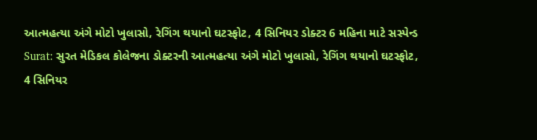આત્મહત્યા અંગે મોટો ખુલાસો, રેગિંગ થયાનો ઘટસ્ફોટ, 4 સિનિયર ડોક્ટર 6 મહિના માટે સસ્પેન્ડ
Surat: સુરત મેડિકલ કોલેજના ડોક્ટરની આત્મહત્યા અંગે મોટો ખુલાસો, રેગિંગ થયાનો ઘટસ્ફોટ, 4 સિનિયર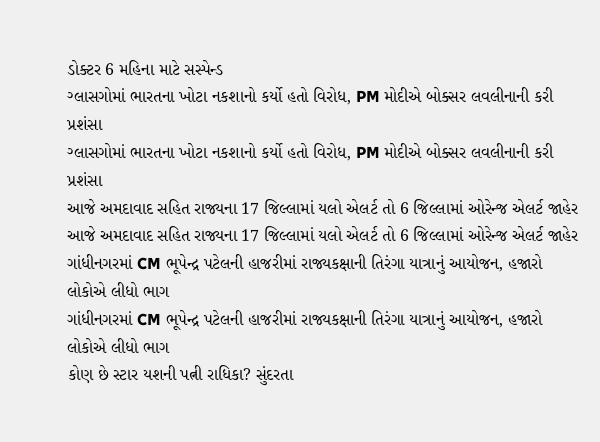ડોક્ટર 6 મહિના માટે સસ્પેન્ડ
ગ્લાસગોમાં ભારતના ખોટા નકશાનો કર્યો હતો વિરોધ, PM મોદીએ બોક્સર લવલીનાની કરી પ્રશંસા
ગ્લાસગોમાં ભારતના ખોટા નકશાનો કર્યો હતો વિરોધ, PM મોદીએ બોક્સર લવલીનાની કરી પ્રશંસા
આજે અમદાવાદ સહિત રાજ્યના 17 જિલ્લામાં યલો એલર્ટ તો 6 જિલ્લામાં ઓરેન્જ એલર્ટ જાહેર
આજે અમદાવાદ સહિત રાજ્યના 17 જિલ્લામાં યલો એલર્ટ તો 6 જિલ્લામાં ઓરેન્જ એલર્ટ જાહેર
ગાંધીનગરમાં CM ભૂપેન્દ્ર પટેલની હાજરીમાં રાજ્યકક્ષાની તિરંગા યાત્રાનું આયોજન, હજારો લોકોએ લીધો ભાગ
ગાંધીનગરમાં CM ભૂપેન્દ્ર પટેલની હાજરીમાં રાજ્યકક્ષાની તિરંગા યાત્રાનું આયોજન, હજારો લોકોએ લીધો ભાગ
કોણ છે સ્ટાર યશની પત્ની રાધિકા? સુંદરતા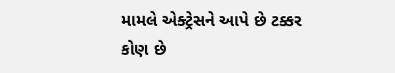મામલે એક્ટ્રેસને આપે છે ટક્કર
કોણ છે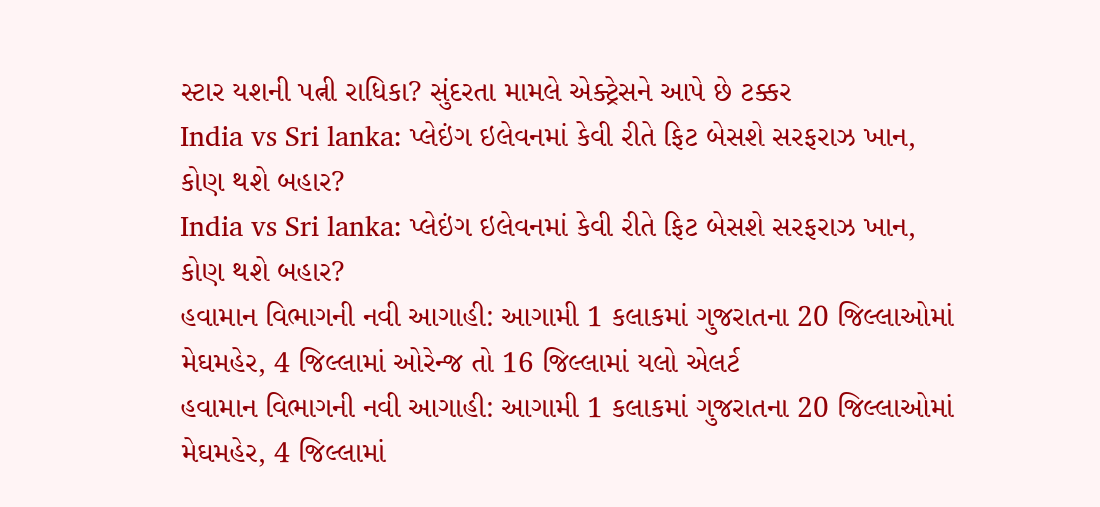સ્ટાર યશની પત્ની રાધિકા? સુંદરતા મામલે એક્ટ્રેસને આપે છે ટક્કર
India vs Sri lanka: પ્લેઇંગ ઇલેવનમાં કેવી રીતે ફિટ બેસશે સરફરાઝ ખાન, કોણ થશે બહાર?
India vs Sri lanka: પ્લેઇંગ ઇલેવનમાં કેવી રીતે ફિટ બેસશે સરફરાઝ ખાન, કોણ થશે બહાર?
હવામાન વિભાગની નવી આગાહી: આગામી 1 કલાકમાં ગુજરાતના 20 જિલ્લાઓમાં મેઘમહેર, 4 જિલ્લામાં ઓરેન્જ તો 16 જિલ્લામાં યલો એલર્ટ
હવામાન વિભાગની નવી આગાહી: આગામી 1 કલાકમાં ગુજરાતના 20 જિલ્લાઓમાં મેઘમહેર, 4 જિલ્લામાં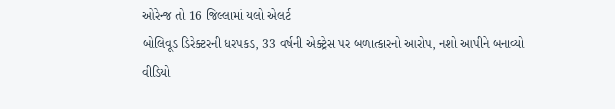ઓરેન્જ તો 16 જિલ્લામાં યલો એલર્ટ
બોલિવૂડ ડિરેક્ટરની ધરપકડ, 33 વર્ષની એક્ટ્રેસ પર બળાત્કારનો આરોપ, નશો આપીને બનાવ્યો વીડિયો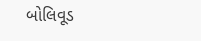બોલિવૂડ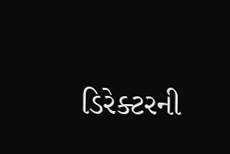ડિરેક્ટરની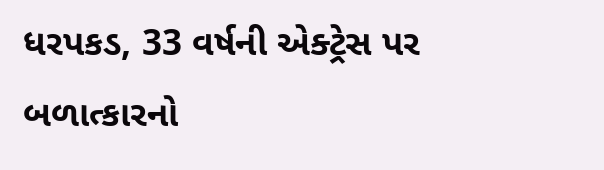ધરપકડ, 33 વર્ષની એક્ટ્રેસ પર બળાત્કારનો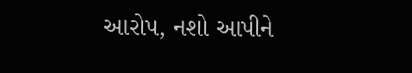આરોપ, નશો આપીને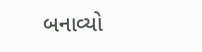બનાવ્યો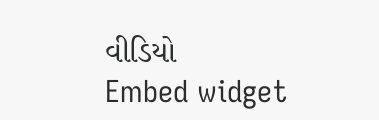વીડિયો
Embed widget